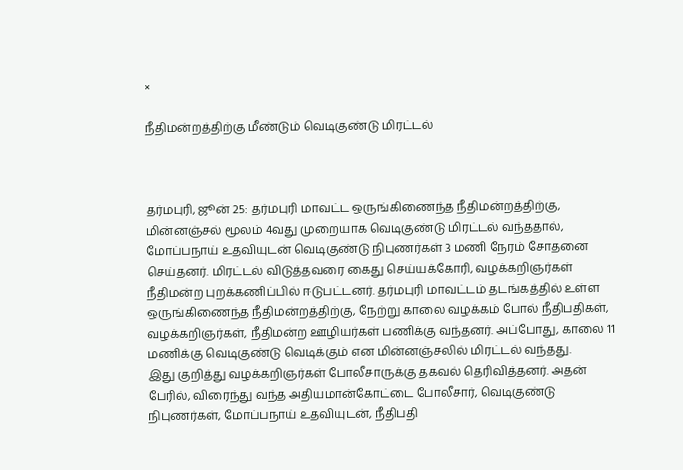×

நீதிமன்றத்திற்கு மீண்டும் வெடிகுண்டு மிரட்டல்



தர்மபுரி, ஜூன் 25: தர்மபுரி மாவட்ட ஒருங்கிணைந்த நீதிமன்றத்திற்கு, மின்னஞ்சல் மூலம் 4வது முறையாக வெடிகுண்டு மிரட்டல் வந்ததால், மோப்பநாய் உதவியுடன் வெடிகுண்டு நிபுணர்கள் 3 மணி நேரம் சோதனை செய்தனர். மிரட்டல் விடுத்தவரை கைது செய்யக்கோரி, வழக்கறிஞர்கள் நீதிமன்ற புறக்கணிப்பில் ஈடுபட்டனர். தர்மபுரி மாவட்டம் தடங்கத்தில் உள்ள ஒருங்கிணைந்த நீதிமன்றத்திற்கு, நேற்று காலை வழக்கம் போல் நீதிபதிகள், வழக்கறிஞர்கள், நீதிமன்ற ஊழியர்கள் பணிக்கு வந்தனர். அப்போது, காலை 11 மணிக்கு வெடிகுண்டு வெடிக்கும் என மின்னஞ்சலில் மிரட்டல் வந்தது.
இது குறித்து வழக்கறிஞர்கள் போலீசாருக்கு தகவல் தெரிவித்தனர். அதன் பேரில், விரைந்து வந்த அதியமான்கோட்டை போலீசார், வெடிகுண்டு நிபுணர்கள், மோப்பநாய் உதவியுடன், நீதிபதி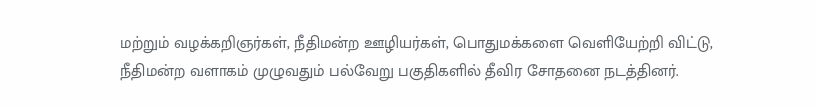மற்றும் வழக்கறிஞர்கள், நீதிமன்ற ஊழியர்கள், பொதுமக்களை வெளியேற்றி விட்டு, நீதிமன்ற வளாகம் முழுவதும் பல்வேறு பகுதிகளில் தீவிர சோதனை நடத்தினர்.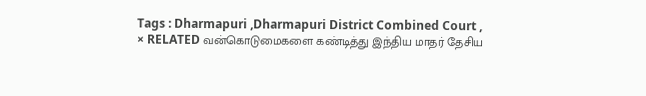Tags : Dharmapuri ,Dharmapuri District Combined Court ,
× RELATED வன்கொடுமைகளை கண்டித்து இந்திய மாதர் தேசிய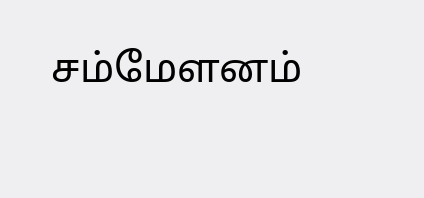சம்மேளனம்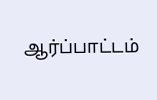ஆர்ப்பாட்டம்